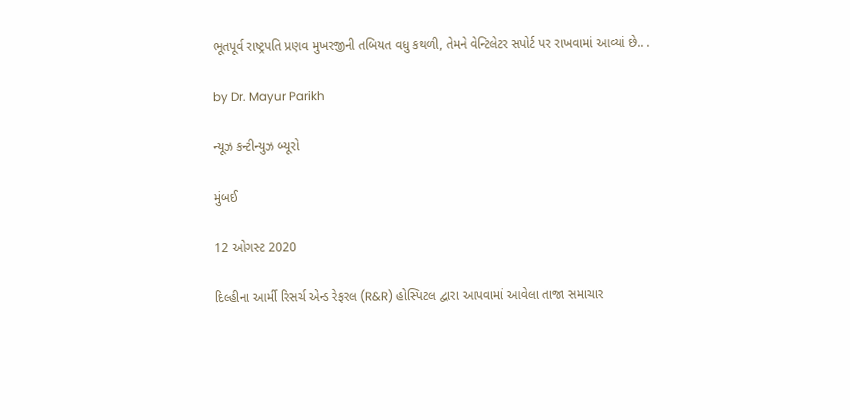ભૂતપૂર્વ રાષ્ટ્રપતિ પ્રણવ મુખરજીની તબિયત વધુ કથળી, તેમને વેન્ટિલેટર સપોર્ટ પર રાખવામાં આવ્યાં છે.. .

by Dr. Mayur Parikh

ન્યૂઝ કન્ટીન્યુઝ બ્યૂરો

મુંબઈ

12 ઓગસ્ટ 2020

દિલ્હીના આર્મી રિસર્ચ એન્ડ રેફરલ (R&R) હોસ્પિટલ દ્વારા આપવામાં આવેલા તાજા સમાચાર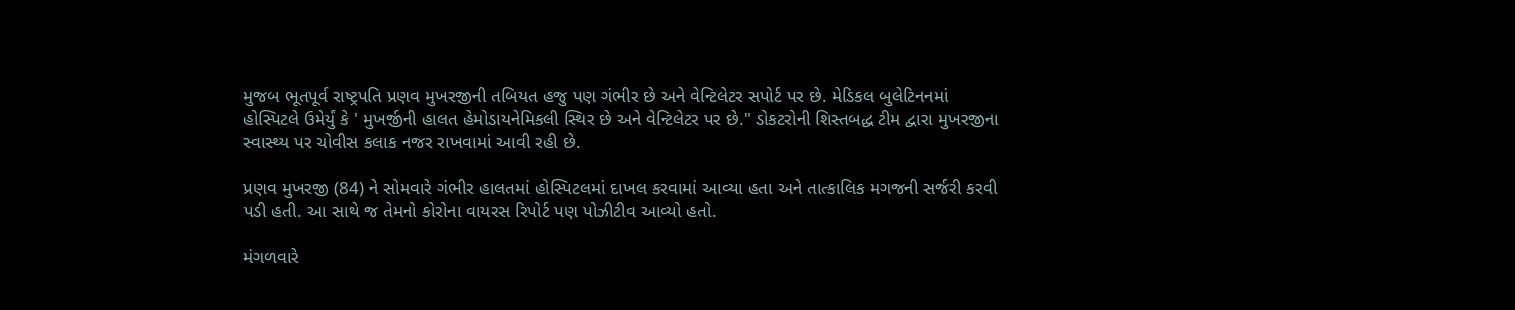મુજબ ભૂતપૂર્વ રાષ્ટ્રપતિ પ્રણવ મુખરજીની તબિયત હજુ પણ ગંભીર છે અને વેન્ટિલેટર સપોર્ટ પર છે. મેડિકલ બુલેટિનનમાં હોસ્પિટલે ઉમેર્યું કે ' મુખર્જીની હાલત હેમોડાયનેમિકલી સ્થિર છે અને વેન્ટિલેટર પર છે." ડોકટરોની શિસ્તબદ્ધ ટીમ દ્વારા મુખરજીના સ્વાસ્થ્ય પર ચોવીસ કલાક નજર રાખવામાં આવી રહી છે.

પ્રણવ મુખરજી (84) ને સોમવારે ગંભીર હાલતમાં હોસ્પિટલમાં દાખલ કરવામાં આવ્યા હતા અને તાત્કાલિક મગજની સર્જરી કરવી પડી હતી. આ સાથે જ તેમનો કોરોના વાયરસ રિપોર્ટ પણ પોઝીટીવ આવ્યો હતો.

મંગળવારે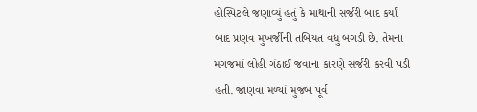હોસ્પિટલે જણાવ્યું હતું કે માથાની સર્જરી બાદ કર્યાં બાદ પ્રણવ મુખર્જીની તબિયત વધુ બગડી છે. તેમના મગજમાં લોહી ગંઠાઈ જવાના કારણે સર્જરી કરવી પડી હતી. જાણવા મળ્યાં મુજબ પૂર્વ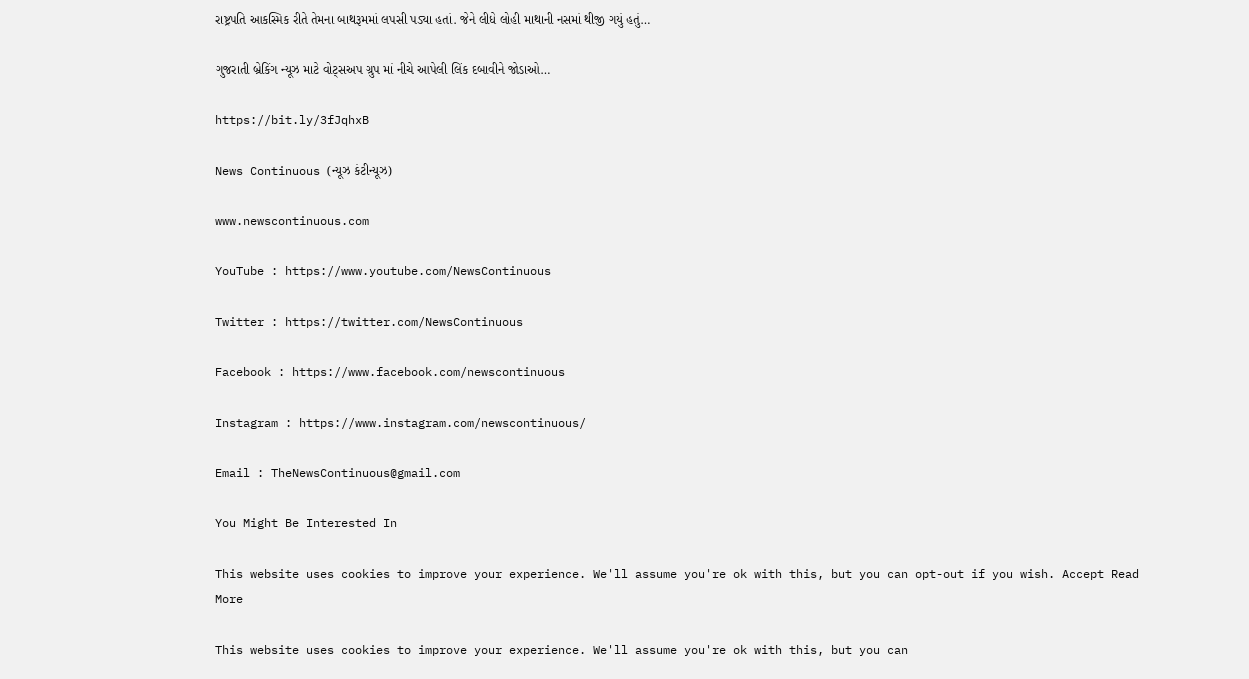રાષ્ટ્રપતિ આકસ્મિક રીતે તેમના બાથરૂમમાં લપસી પડ્યા હતાં. જેને લીધે લોહી માથાની નસમાં થીજી ગયું હતું…

ગુજરાતી બ્રેકિંગ ન્યૂઝ માટે વોટ્સઅપ ગ્રુપ માં નીચે આપેલી લિંક દબાવીને જોડાઓ…

https://bit.ly/3fJqhxB

News Continuous (ન્યૂઝ કંટીન્યૂઝ)

www.newscontinuous.com

YouTube : https://www.youtube.com/NewsContinuous

Twitter : https://twitter.com/NewsContinuous

Facebook : https://www.facebook.com/newscontinuous

Instagram : https://www.instagram.com/newscontinuous/

Email : TheNewsContinuous@gmail.com

You Might Be Interested In

This website uses cookies to improve your experience. We'll assume you're ok with this, but you can opt-out if you wish. Accept Read More

This website uses cookies to improve your experience. We'll assume you're ok with this, but you can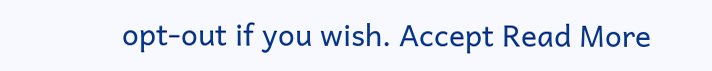opt-out if you wish. Accept Read More